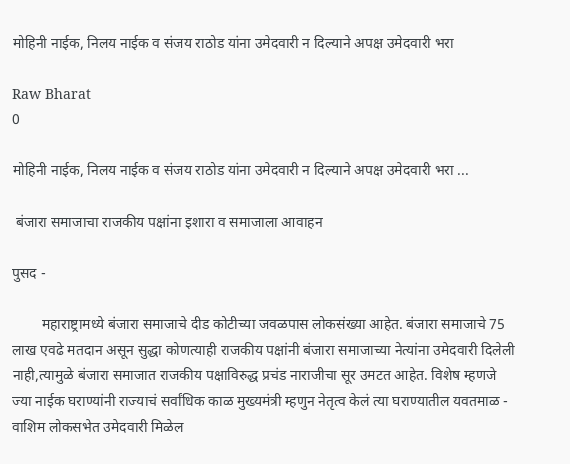मोहिनी नाईक, निलय नाईक व संजय राठोड यांना उमेदवारी न दिल्याने अपक्ष उमेदवारी भरा

Raw Bharat
0

मोहिनी नाईक, निलय नाईक व संजय राठोड यांना उमेदवारी न दिल्याने अपक्ष उमेदवारी भरा ...

 बंजारा समाजाचा राजकीय पक्षांना इशारा व समाजाला आवाहन

पुसद -

        महाराष्ट्रामध्ये बंजारा समाजाचे दीड कोटीच्या जवळपास लोकसंख्या आहेत. बंजारा समाजाचे 75 लाख एवढे मतदान असून सुद्धा कोणत्याही राजकीय पक्षांनी बंजारा समाजाच्या नेत्यांना उमेदवारी दिलेली नाही,त्यामुळे बंजारा समाजात राजकीय पक्षाविरुद्ध प्रचंड नाराजीचा सूर उमटत आहेत. विशेष म्हणजे ज्या नाईक घराण्यांनी राज्याचं सर्वांधिक काळ मुख्यमंत्री म्हणुन नेतृत्व केलं त्या घराण्यातील यवतमाळ - वाशिम लोकसभेत उमेदवारी मिळेल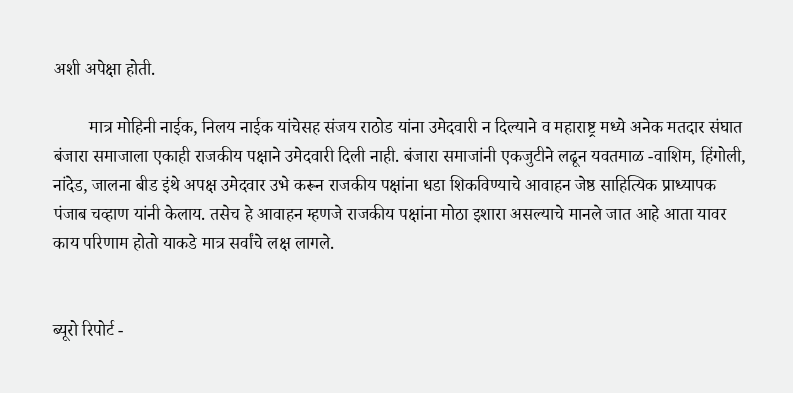अशी अपेक्षा होती.

        मात्र मोहिनी नाईक, निलय नाईक यांचेसह संजय राठोड यांना उमेदवारी न दिल्याने व महाराष्ट्र मध्ये अनेक मतदार संघात बंजारा समाजाला एकाही राजकीय पक्षाने उमेदवारी दिली नाही. बंजारा समाजांनी एकजुटीने लढून यवतमाळ -वाशिम, हिंगोली, नांदेड, जालना बीड इंथे अपक्ष उमेदवार उभे करून राजकीय पक्षांना धडा शिकविण्याचे आवाहन जेष्ठ साहित्यिक प्राध्यापक पंजाब चव्हाण यांनी केलाय. तसेच हे आवाहन म्हणजे राजकीय पक्षांना मोठा इशारा असल्याचे मानले जात आहे आता यावर काय परिणाम होतो याकडे मात्र सर्वांचे लक्ष लागले.


ब्यूरो रिपोर्ट -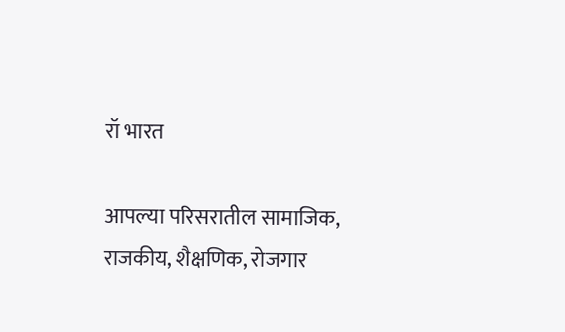रॉ भारत

आपल्या परिसरातील सामाजिक, राजकीय, शैक्षणिक, रोजगार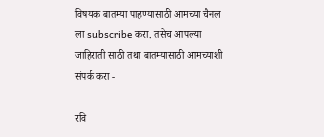विषयक बातम्या पाहण्यासाठी आमच्या चैनल ला subscribe करा. तसेच आपल्या जाहिराती साठी तथा बातम्यासाठी आमच्याशी संपर्क करा -

रवि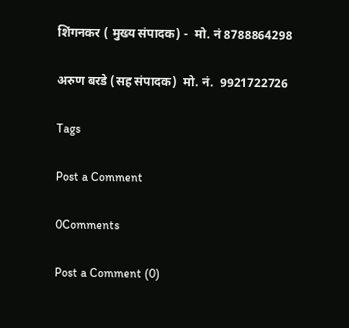शिंगनकर ( मुख्य संपादक) -  मो. नं 8788864298

अरुण बरडे (सह संपादक)  मो. नं.  9921722726

Tags

Post a Comment

0Comments

Post a Comment (0)